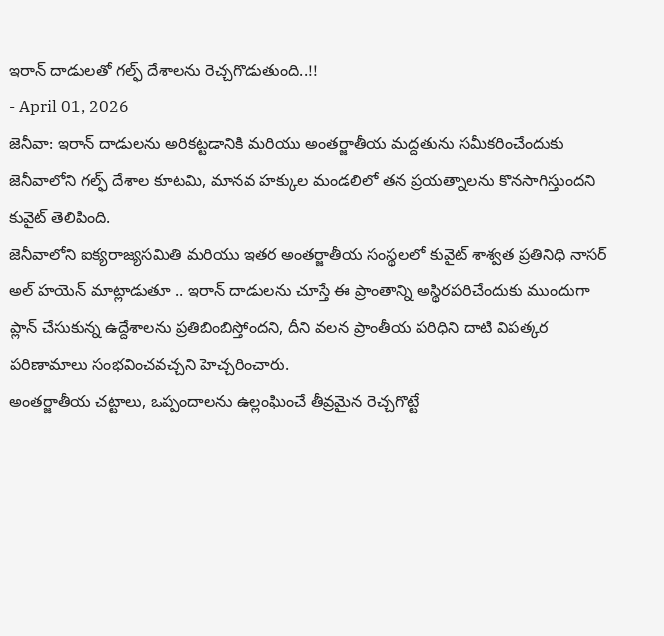ఇరాన్ దాడులతో గల్ఫ్ దేశాలను రెచ్చగొడుతుంది..!!
- April 01, 2026
జెనీవా: ఇరాన్ దాడులను అరికట్టడానికి మరియు అంతర్జాతీయ మద్దతును సమీకరించేందుకు జెనీవాలోని గల్ఫ్ దేశాల కూటమి, మానవ హక్కుల మండలిలో తన ప్రయత్నాలను కొనసాగిస్తుందని కువైట్ తెలిపింది.
జెనీవాలోని ఐక్యరాజ్యసమితి మరియు ఇతర అంతర్జాతీయ సంస్థలలో కువైట్ శాశ్వత ప్రతినిధి నాసర్ అల్ హయెన్ మాట్లాడుతూ .. ఇరాన్ దాడులను చూస్తే ఈ ప్రాంతాన్ని అస్థిరపరిచేందుకు ముందుగా ప్లాన్ చేసుకున్న ఉద్దేశాలను ప్రతిబింబిస్తోందని, దీని వలన ప్రాంతీయ పరిధిని దాటి విపత్కర పరిణామాలు సంభవించవచ్చని హెచ్చరించారు.
అంతర్జాతీయ చట్టాలు, ఒప్పందాలను ఉల్లంఘించే తీవ్రమైన రెచ్చగొట్టే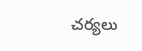చర్యలు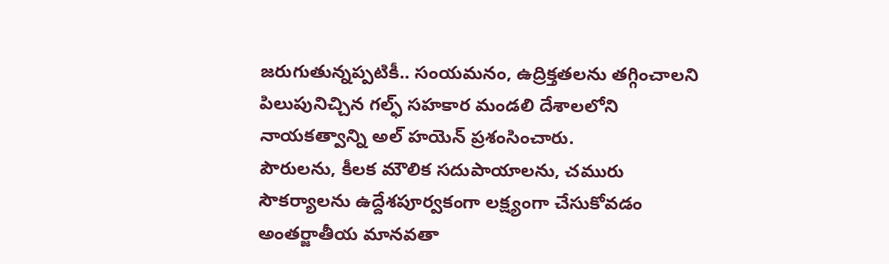జరుగుతున్నప్పటికీ.. సంయమనం, ఉద్రిక్తతలను తగ్గించాలని పిలుపునిచ్చిన గల్ఫ్ సహకార మండలి దేశాలలోని నాయకత్వాన్ని అల్ హయెన్ ప్రశంసించారు.
పౌరులను, కీలక మౌలిక సదుపాయాలను, చమురు సౌకర్యాలను ఉద్దేశపూర్వకంగా లక్ష్యంగా చేసుకోవడం అంతర్జాతీయ మానవతా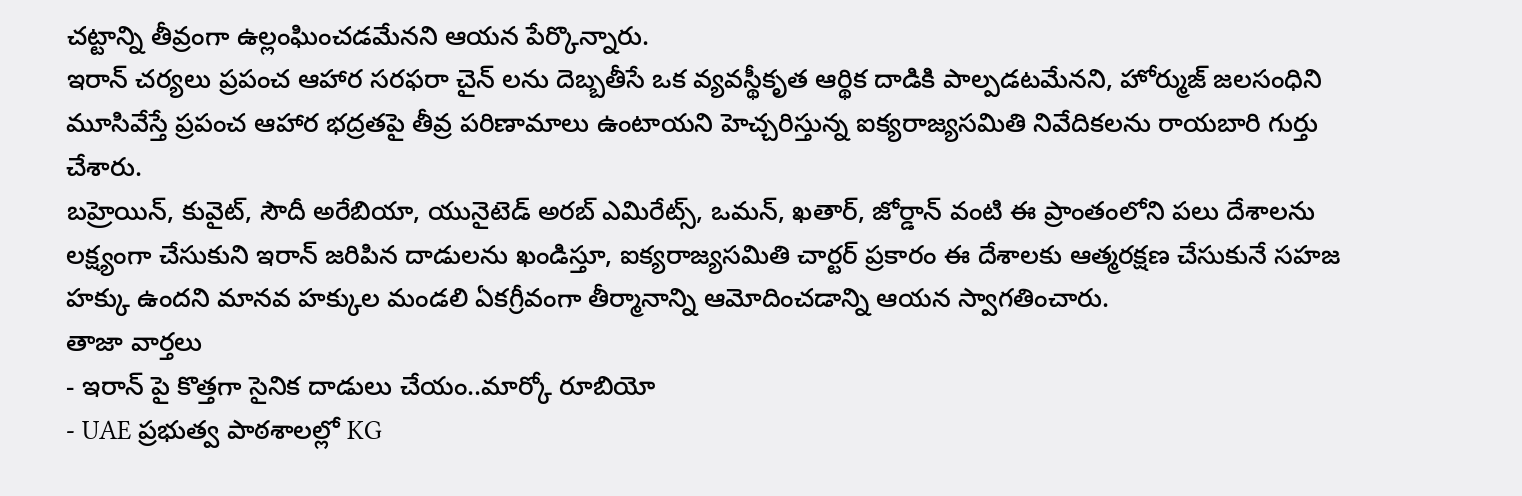చట్టాన్ని తీవ్రంగా ఉల్లంఘించడమేనని ఆయన పేర్కొన్నారు.
ఇరాన్ చర్యలు ప్రపంచ ఆహార సరఫరా చైన్ లను దెబ్బతీసే ఒక వ్యవస్థీకృత ఆర్థిక దాడికి పాల్పడటమేనని, హోర్ముజ్ జలసంధిని మూసివేస్తే ప్రపంచ ఆహార భద్రతపై తీవ్ర పరిణామాలు ఉంటాయని హెచ్చరిస్తున్న ఐక్యరాజ్యసమితి నివేదికలను రాయబారి గుర్తు చేశారు.
బహ్రెయిన్, కువైట్, సౌదీ అరేబియా, యునైటెడ్ అరబ్ ఎమిరేట్స్, ఒమన్, ఖతార్, జోర్డాన్ వంటి ఈ ప్రాంతంలోని పలు దేశాలను లక్ష్యంగా చేసుకుని ఇరాన్ జరిపిన దాడులను ఖండిస్తూ, ఐక్యరాజ్యసమితి చార్టర్ ప్రకారం ఈ దేశాలకు ఆత్మరక్షణ చేసుకునే సహజ హక్కు ఉందని మానవ హక్కుల మండలి ఏకగ్రీవంగా తీర్మానాన్ని ఆమోదించడాన్ని ఆయన స్వాగతించారు.
తాజా వార్తలు
- ఇరాన్ పై కొత్తగా సైనిక దాడులు చేయం..మార్కో రూబియో
- UAE ప్రభుత్వ పాఠశాలల్లో KG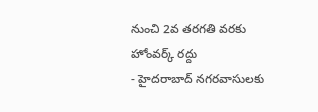నుంచి 2వ తరగతి వరకు హోంవర్క్ రద్దు
- హైదరాబాద్ నగరవాసులకు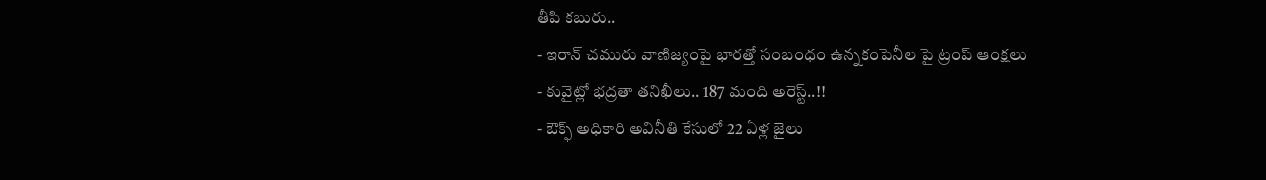తీపి కబురు..
- ఇరాన్ చమురు వాణిజ్యంపై భారత్తో సంబంధం ఉన్నకంపెనీల పై ట్రంప్ ఆంక్షలు
- కువైట్లో భద్రతా తనిఖీలు.. 187 మంది అరెస్ట్..!!
- ఔక్ఫ్ అధికారి అవినీతి కేసులో 22 ఏళ్ల జైలు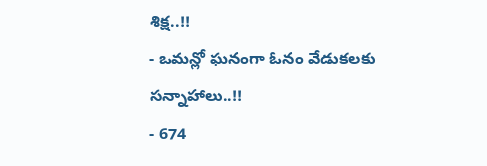శిక్ష..!!
- ఒమన్లో ఘనంగా ఓనం వేడుకలకు సన్నాహాలు..!!
- 674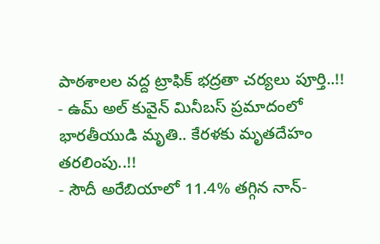పాఠశాలల వద్ద ట్రాఫిక్ భద్రతా చర్యలు పూర్తి..!!
- ఉమ్ అల్ కువైన్ మినీబస్ ప్రమాదంలో భారతీయుడి మృతి.. కేరళకు మృతదేహం తరలింపు..!!
- సౌదీ అరేబియాలో 11.4% తగ్గిన నాన్-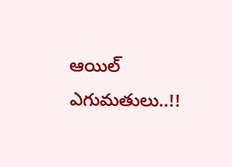ఆయిల్ ఎగుమతులు..!!